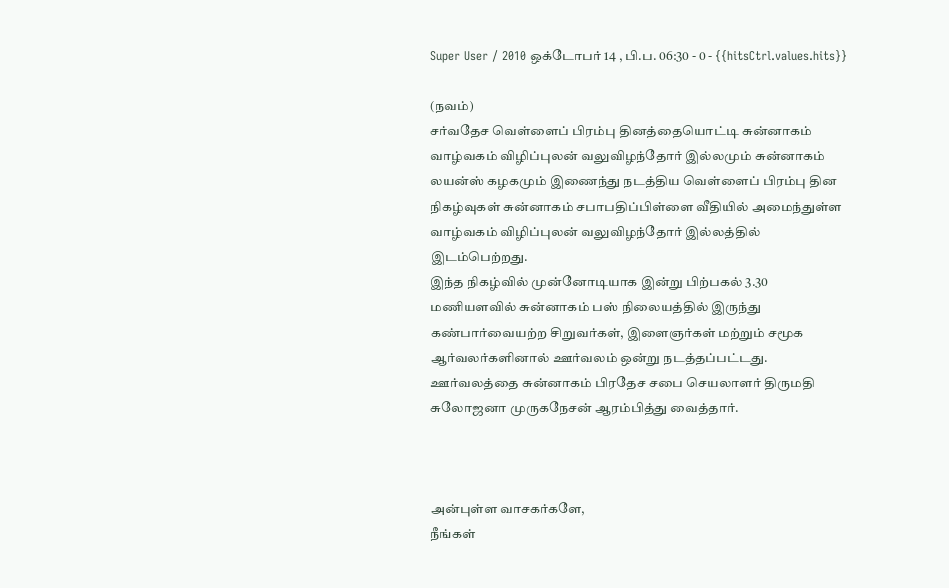Super User / 2010 ஒக்டோபர் 14 , பி.ப. 06:30 - 0 - {{hitsCtrl.values.hits}}

(நவம்)
சர்வதேச வெள்ளைப் பிரம்பு தினத்தையொட்டி சுன்னாகம் வாழ்வகம் விழிப்புலன் வலுவிழந்தோர் இல்லமும் சுன்னாகம் லயன்ஸ் கழகமும் இணைந்து நடத்திய வெள்ளைப் பிரம்பு தின நிகழ்வுகள் சுன்னாகம் சபாபதிப்பிள்ளை வீதியில் அமைந்துள்ள வாழ்வகம் விழிப்புலன் வலுவிழந்தோர் இல்லத்தில் இடம்பெற்றது.
இந்த நிகழ்வில் முன்னோடியாக இன்று பிற்பகல் 3.30 மணியளவில் சுன்னாகம் பஸ் நிலையத்தில் இருந்து கண்பார்வையற்ற சிறுவர்கள், இளைஞர்கள் மற்றும் சமூக ஆர்வலர்களினால் ஊர்வலம் ஒன்று நடத்தப்பட்டது.
ஊர்வலத்தை சுன்னாகம் பிரதேச சபை செயலாளர் திருமதி சுலோஜனா முருகநேசன் ஆரம்பித்து வைத்தார்.



அன்புள்ள வாசகர்களே,
நீங்கள்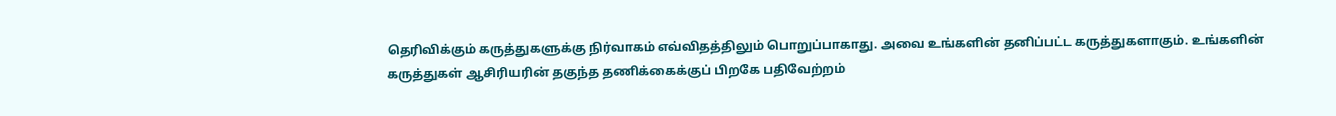தெரிவிக்கும் கருத்துகளுக்கு நிர்வாகம் எவ்விதத்திலும் பொறுப்பாகாது. அவை உங்களின் தனிப்பட்ட கருத்துகளாகும். உங்களின் கருத்துகள் ஆசிரியரின் தகுந்த தணிக்கைக்குப் பிறகே பதிவேற்றம்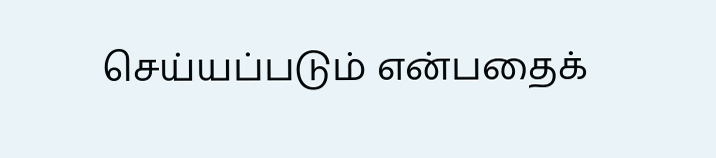செய்யப்படும் என்பதைக்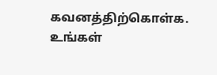கவனத்திற்கொள்க. உங்கள்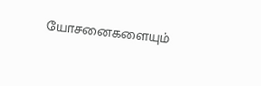யோசனைகளையும்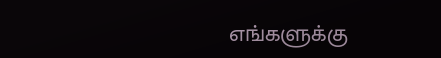எங்களுக்கு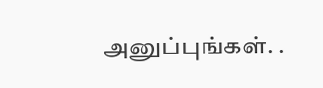அனுப்புங்கள். .